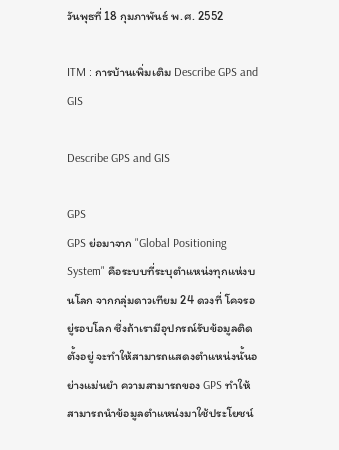วันพุธที่ 18 กุมภาพันธ์ พ.ศ. 2552

ITM : การบ้านเพิ่มเติม Describe GPS and GIS

Describe GPS and GIS

GPS
GPS ย่อมาจาก "Global Positioning System" คือระบบที่ระบุตำแหน่งทุกแห่งบนโลก จากกลุ่มดาวเทียม 24 ดวงที่ โคจรอยู่รอบโลก ซึ่งถ้าเรามีอุปกรณ์รับข้อมูลติดตั้งอยู่ จะทำให้สามารถแสดงตำแหน่งนั้นอย่างแม่นยำ ความสามารถของ GPS ทำให้สามารถนำข้อมูลตำแหน่งมาใช้ประโยชน์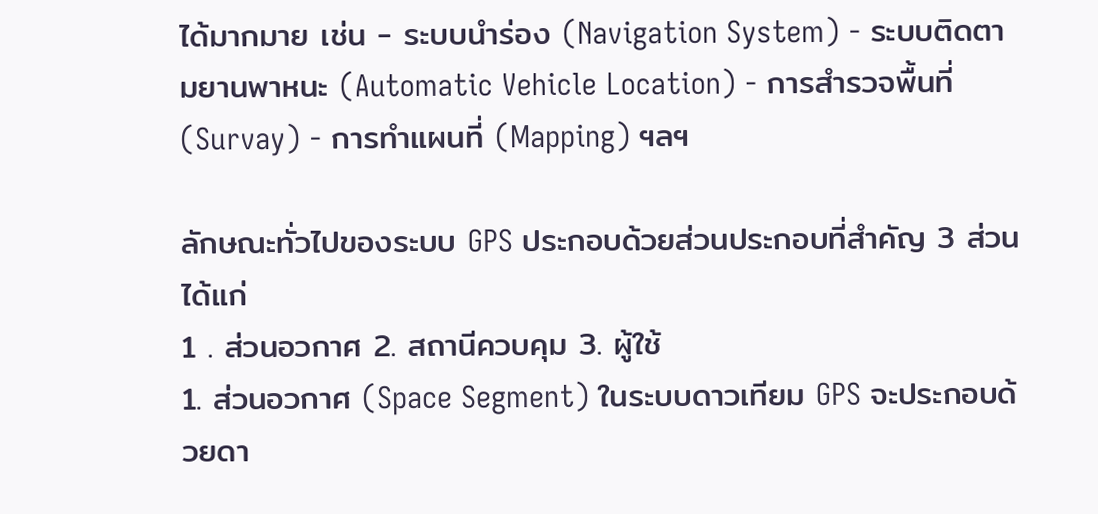ได้มากมาย เช่น - ระบบนำร่อง (Navigation System) - ระบบติดตามยานพาหนะ (Automatic Vehicle Location) - การสำรวจพื้นที่ (Survay) - การทำแผนที่ (Mapping) ฯลฯ

ลักษณะทั่วไปของระบบ GPS ประกอบด้วยส่วนประกอบที่สำคัญ 3 ส่วน ได้แก่
1 . ส่วนอวกาศ 2. สถานีควบคุม 3. ผู้ใช้
1. ส่วนอวกาศ (Space Segment) ในระบบดาวเทียม GPS จะประกอบด้วยดา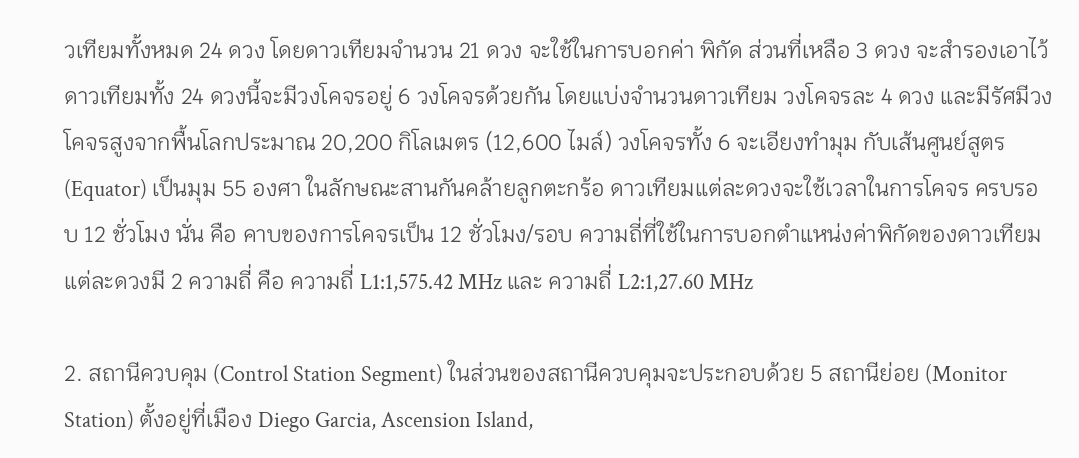วเทียมทั้งหมด 24 ดวง โดยดาวเทียมจำนวน 21 ดวง จะใช้ในการบอกค่า พิกัด ส่วนที่เหลือ 3 ดวง จะสำรองเอาไว้ ดาวเทียมทั้ง 24 ดวงนี้จะมีวงโคจรอยู่ 6 วงโคจรด้วยกัน โดยแบ่งจำนวนดาวเทียม วงโคจรละ 4 ดวง และมีรัศมีวงโคจรสูงจากพื้นโลกประมาณ 20,200 กิโลเมตร (12,600 ไมล์) วงโคจรทั้ง 6 จะเอียงทำมุม กับเส้นศูนย์สูตร (Equator) เป็นมุม 55 องศา ในลักษณะสานกันคล้ายลูกตะกร้อ ดาวเทียมแต่ละดวงจะใช้เวลาในการโคจร ครบรอบ 12 ชั่วโมง นั่น คือ คาบของการโคจรเป็น 12 ชั่วโมง/รอบ ความถี่ที่ใช้ในการบอกตำแหน่งค่าพิกัดของดาวเทียม แต่ละดวงมี 2 ความถี่ คือ ความถี่ L1:1,575.42 MHz และ ความถี่ L2:1,27.60 MHz

2. สถานีควบคุม (Control Station Segment) ในส่วนของสถานีควบคุมจะประกอบด้วย 5 สถานีย่อย (Monitor Station) ตั้งอยู่ที่เมือง Diego Garcia, Ascension Island,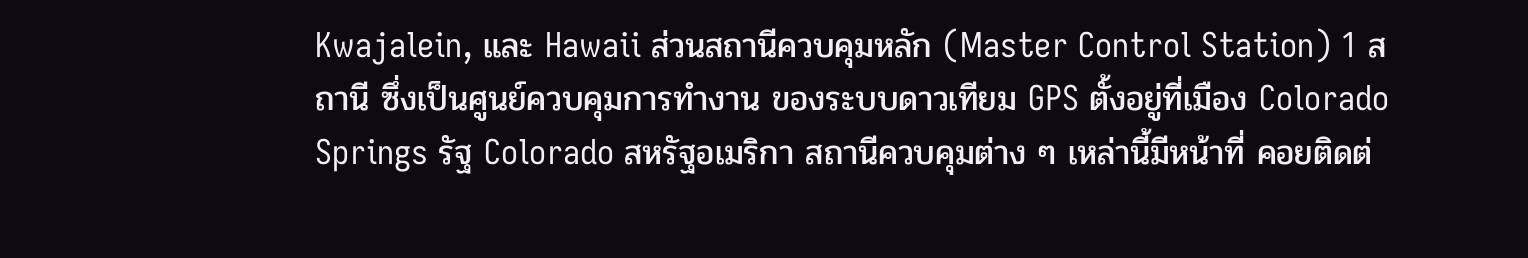Kwajalein, และ Hawaii ส่วนสถานีควบคุมหลัก (Master Control Station) 1 สถานี ซึ่งเป็นศูนย์ควบคุมการทำงาน ของระบบดาวเทียม GPS ตั้งอยู่ที่เมือง Colorado Springs รัฐ Colorado สหรัฐอเมริกา สถานีควบคุมต่าง ๆ เหล่านี้มีหน้าที่ คอยติดต่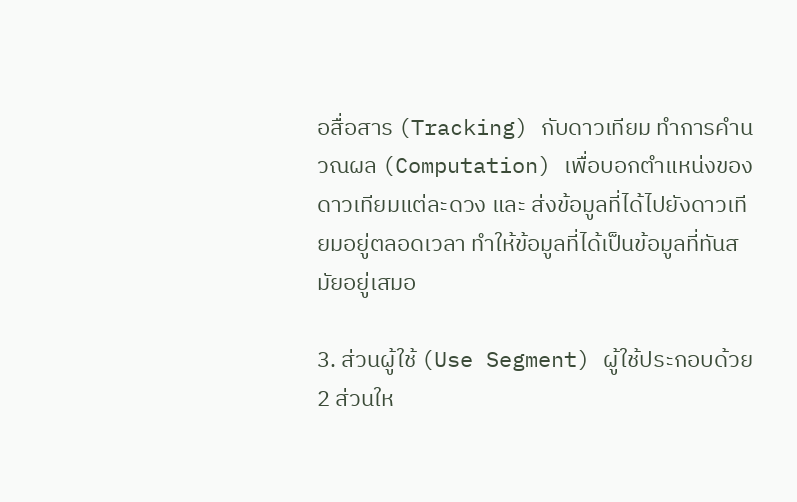อสื่อสาร (Tracking) กับดาวเทียม ทำการคำนวณผล (Computation) เพื่อบอกตำแหน่งของดาวเทียมแต่ละดวง และ ส่งข้อมูลที่ได้ไปยังดาวเทียมอยู่ตลอดเวลา ทำให้ข้อมูลที่ได้เป็นข้อมูลที่ทันสมัยอยู่เสมอ

3. ส่วนผู้ใช้ (Use Segment) ผู้ใช้ประกอบด้วย 2 ส่วนให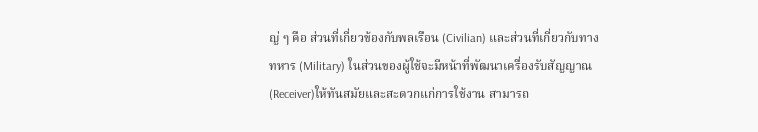ญ่ ๆ คือ ส่วนที่เกี่ยวข้องกับพลเรือน (Civilian) และส่วนที่เกี่ยวกับทางทหาร (Military) ในส่วนของผู้ใช้จะมีหน้าที่พัฒนาเครื่องรับสัญญาณ (Receiver)ให้ทันสมัยและสะดวกแก่การใช้งาน สามารถ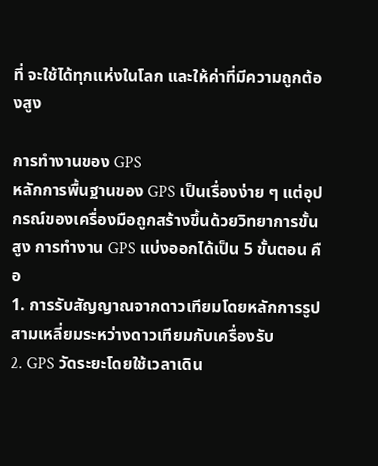ที่ จะใช้ได้ทุกแห่งในโลก และให้ค่าที่มีความถูกต้องสูง

การทำงานของ GPS
หลักการพื้นฐานของ GPS เป็นเรื่องง่าย ๆ แต่อุปกรณ์ของเครื่องมือถูกสร้างขึ้นด้วยวิทยาการขั้นสูง การทำงาน GPS แบ่งออกได้เป็น 5 ขั้นตอน คือ
1. การรับสัญญาณจากดาวเทียมโดยหลักการรูปสามเหลี่ยมระหว่างดาวเทียมกับเครื่องรับ
2. GPS วัดระยะโดยใช้เวลาเดิน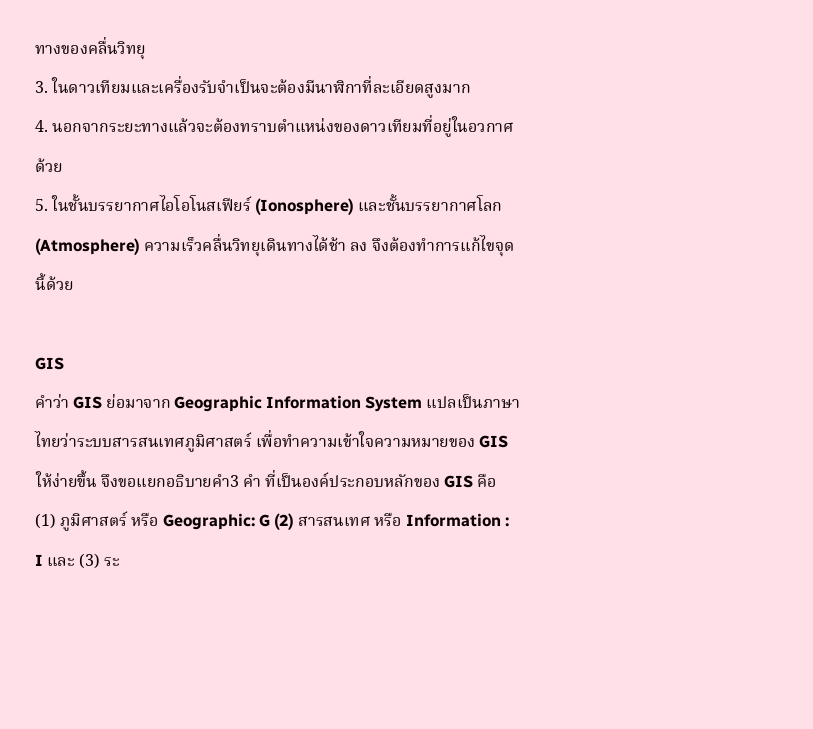ทางของคลื่นวิทยุ
3. ในดาวเทียมและเครื่องรับจำเป็นจะต้องมีนาฬิกาที่ละเอียดสูงมาก
4. นอกจากระยะทางแล้วจะต้องทราบตำแหน่งของดาวเทียมที่อยู่ในอวกาศด้วย
5. ในชั้นบรรยากาศไอโอโนสเฟียร์ (Ionosphere) และชั้นบรรยากาศโลก (Atmosphere) ความเร็วคลื่นวิทยุเดินทางได้ช้า ลง จึงต้องทำการแก้ไขจุดนี้ด้วย

GIS
คำว่า GIS ย่อมาจาก Geographic Information System แปลเป็นภาษาไทยว่าระบบสารสนเทศภูมิศาสตร์ เพื่อทำความเข้าใจความหมายของ GIS ให้ง่ายขึ้น จึงขอแยกอธิบายคำ3 คำ ที่เป็นองค์ประกอบหลักของ GIS คือ
(1) ภูมิศาสตร์ หรือ Geographic: G (2) สารสนเทศ หรือ Information : I และ (3) ระ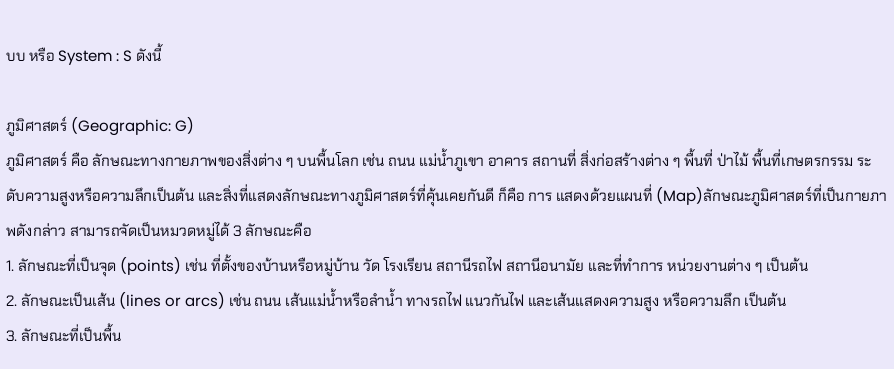บบ หรือ System : S ดังนี้

ภูมิศาสตร์ (Geographic: G)
ภูมิศาสตร์ คือ ลักษณะทางกายภาพของสิ่งต่าง ๆ บนพื้นโลก เช่น ถนน แม่น้ำภูเขา อาคาร สถานที่ สิ่งก่อสร้างต่าง ๆ พื้นที่ ป่าไม้ พื้นที่เกษตรกรรม ระดับความสูงหรือความลึกเป็นต้น และสิ่งที่แสดงลักษณะทางภูมิศาสตร์ที่คุ้นเคยกันดี ก็คือ การ แสดงด้วยแผนที่ (Map)ลักษณะภูมิศาสตร์ที่เป็นกายภาพดังกล่าว สามารถจัดเป็นหมวดหมู่ได้ 3 ลักษณะคือ
1. ลักษณะที่เป็นจุด (points) เช่น ที่ตั้งของบ้านหรือหมู่บ้าน วัด โรงเรียน สถานีรถไฟ สถานีอนามัย และที่ทำการ หน่วยงานต่าง ๆ เป็นต้น
2. ลักษณะเป็นเส้น (lines or arcs) เช่น ถนน เส้นแม่น้ำหรือลำน้ำ ทางรถไฟ แนวกันไฟ และเส้นแสดงความสูง หรือความลึก เป็นต้น
3. ลักษณะที่เป็นพื้น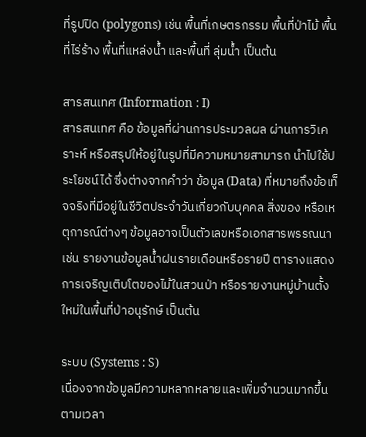ที่รูปปิด (polygons) เช่น พื้นที่เกษตรกรรม พื้นที่ป่าไม้ พื้นที่ไร่ร้าง พื้นที่แหล่งน้ำ และพื้นที่ ลุ่มน้ำ เป็นต้น

สารสนเทศ (Information : I)
สารสนเทศ คือ ข้อมูลที่ผ่านการประมวลผล ผ่านการวิเคราะห์ หรือสรุปให้อยู่ในรูปที่มีความหมายสามารถ นำไปใช้ประโยชน์ได้ ซึ่งต่างจากคำว่า ข้อมูล (Data) ที่หมายถึงข้อเท็จจริงที่มีอยู่ในชีวิตประจำวันเกี่ยวกับบุคคล สิ่งของ หรือเหตุการณ์ต่างๆ ข้อมูลอาจเป็นตัวเลขหรือเอกสารพรรณนา เช่น รายงานข้อมูลน้ำฝนรายเดือนหรือรายปี ตารางแสดง การเจริญเติบโตของไม้ในสวนป่า หรือรายงานหมู่บ้านตั้งใหม่ในพื้นที่ป่าอนุรักษ์ เป็นต้น

ระบบ (Systems : S)
เนื่องจากข้อมูลมีความหลากหลายและเพิ่มจำนวนมากขึ้นตามเวลา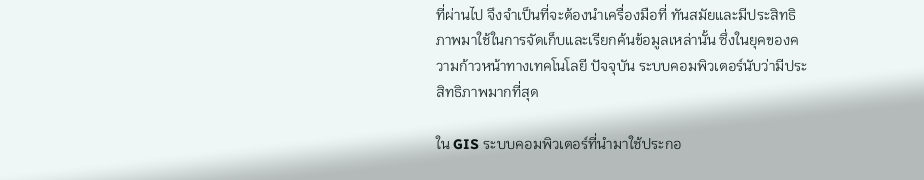ที่ผ่านไป จึงจำเป็นที่จะต้องนำเครื่องมือที่ ทันสมัยและมีประสิทธิภาพมาใช้ในการจัดเก็บและเรียกค้นข้อมูลเหล่านั้น ซึ่งในยุคของความก้าวหน้าทางเทคโนโลยี ปัจจุบัน ระบบคอมพิวเตอร์นับว่ามีประสิทธิภาพมากที่สุด

ใน GIS ระบบคอมพิวเตอร์ที่นำมาใช้ประกอ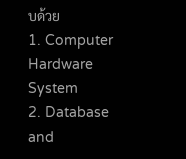บด้วย
1. Computer Hardware System
2. Database and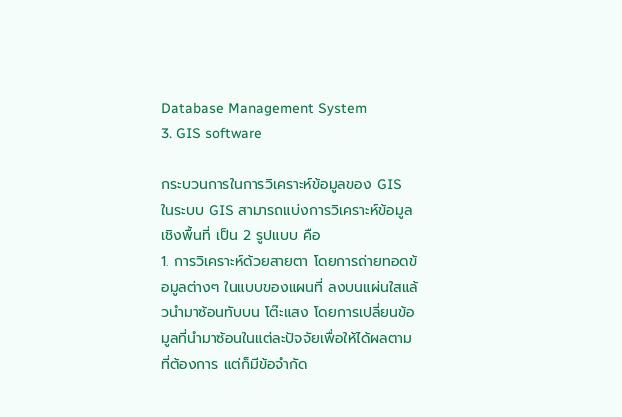Database Management System
3. GIS software

กระบวนการในการวิเคราะห์ข้อมูลของ GIS
ในระบบ GIS สามารถแบ่งการวิเคราะห์ข้อมูลเชิงพื้นที่ เป็น 2 รูปแบบ คือ
1. การวิเคราะห์ด้วยสายตา โดยการถ่ายทอดข้อมูลต่างๆ ในแบบของแผนที่ ลงบนแผ่นใสแล้วนำมาซ้อนทับบน โต๊ะแสง โดยการเปลี่ยนข้อมูลที่นำมาซ้อนในแต่ละปัจจัยเพื่อให้ได้ผลตามที่ต้องการ แต่ก็มีข้อจำกัด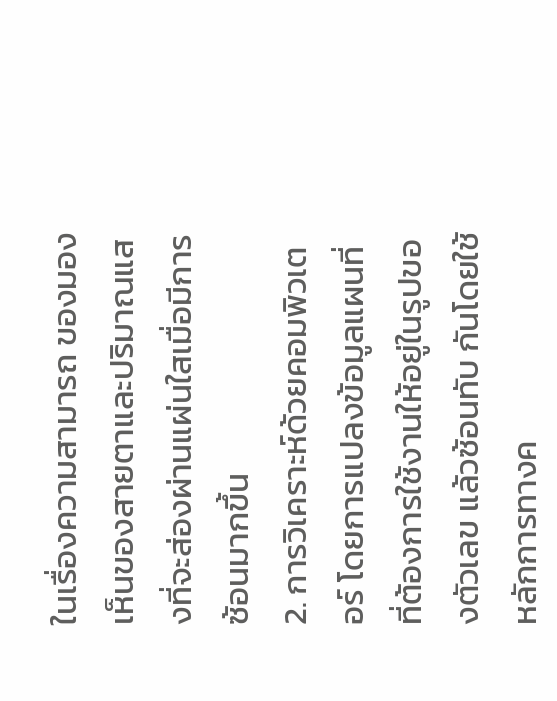ในเรื่องความสามารถ ของมองเห็นของสายตาและปริมาณแสงที่จะส่องผ่านแผ่นใสเมื่อมีการซ้อนมากขึ้น
2. การวิเคราะห์ด้วยคอมพิวเตอร์ โดยการแปลงข้อมูลแผนที่ที่ต้องการใช้งานให้อยู่ในรูปของตัวเลข แล้วซ้อนทับ กันโดยใช้หลักการทางค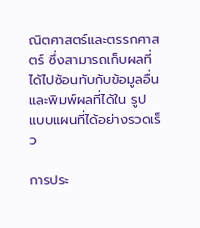ณิตศาสตร์และตรรกศาสตร์ ซึ่งสามารถเก็บผลที่ได้ไปซ้อนทับกับข้อมูลอื่นและพิมพ์ผลที่ได้ใน รูปแบบแผนที่ได้อย่างรวดเร็ว

การประ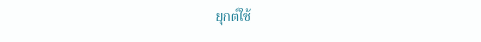ยุกต์ใช้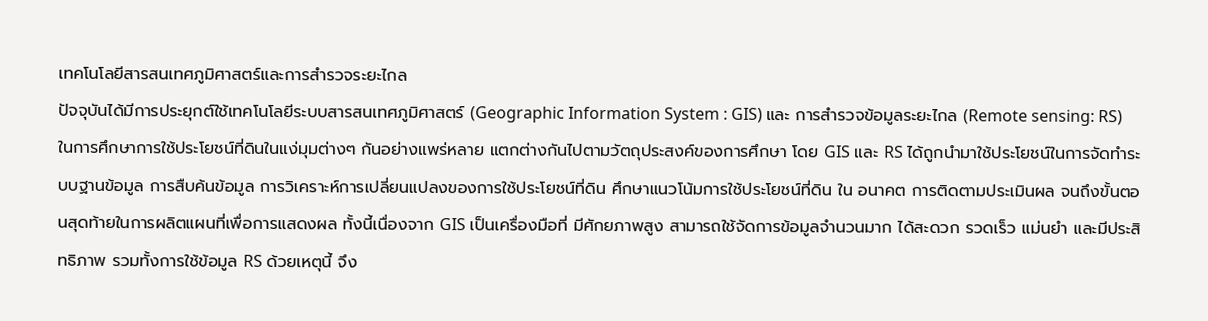เทคโนโลยีสารสนเทศภูมิศาสตร์และการสำรวจระยะไกล
ปัจจุบันได้มีการประยุกต์ใช้เทคโนโลยีระบบสารสนเทศภูมิศาสตร์ (Geographic Information System : GIS) และ การสำรวจข้อมูลระยะไกล (Remote sensing: RS) ในการศึกษาการใช้ประโยชน์ที่ดินในแง่มุมต่างๆ กันอย่างแพร่หลาย แตกต่างกันไปตามวัตถุประสงค์ของการศึกษา โดย GIS และ RS ได้ถูกนำมาใช้ประโยชน์ในการจัดทำระบบฐานข้อมูล การสืบค้นข้อมูล การวิเคราะห์การเปลี่ยนแปลงของการใช้ประโยชน์ที่ดิน ศึกษาแนวโน้มการใช้ประโยชน์ที่ดิน ใน อนาคต การติดตามประเมินผล จนถึงขั้นตอนสุดท้ายในการผลิตแผนที่เพื่อการแสดงผล ทั้งนี้เนื่องจาก GIS เป็นเครื่องมือที่ มีศักยภาพสูง สามารถใช้จัดการข้อมูลจำนวนมาก ได้สะดวก รวดเร็ว แม่นยำ และมีประสิทธิภาพ รวมทั้งการใช้ข้อมูล RS ด้วยเหตุนี้ จึง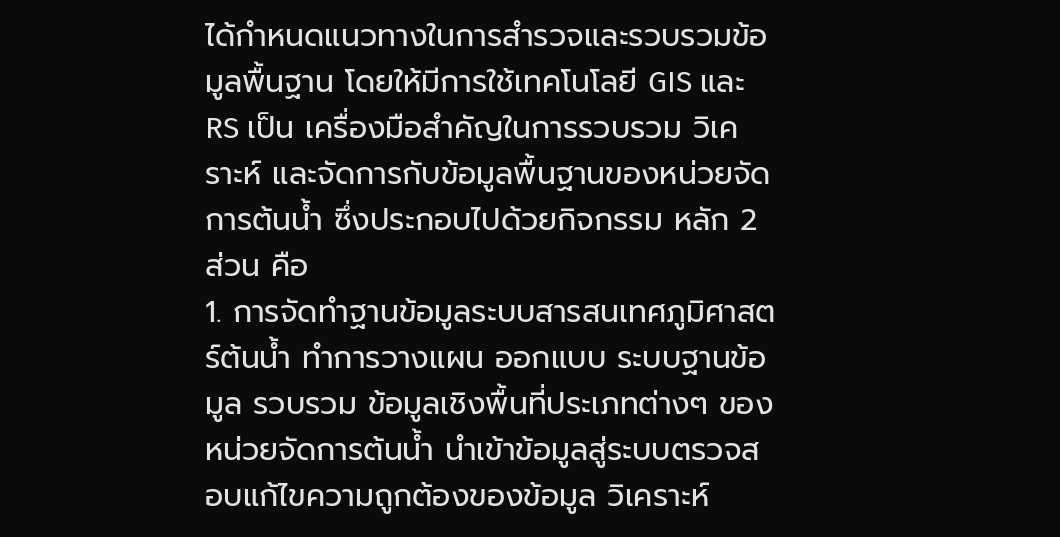ได้กำหนดแนวทางในการสำรวจและรวบรวมข้อมูลพื้นฐาน โดยให้มีการใช้เทคโนโลยี GIS และ RS เป็น เครื่องมือสำคัญในการรวบรวม วิเคราะห์ และจัดการกับข้อมูลพื้นฐานของหน่วยจัดการต้นน้ำ ซึ่งประกอบไปด้วยกิจกรรม หลัก 2 ส่วน คือ
1. การจัดทำฐานข้อมูลระบบสารสนเทศภูมิศาสตร์ต้นน้ำ ทำการวางแผน ออกแบบ ระบบฐานข้อมูล รวบรวม ข้อมูลเชิงพื้นที่ประเภทต่างๆ ของหน่วยจัดการต้นน้ำ นำเข้าข้อมูลสู่ระบบตรวจสอบแก้ไขความถูกต้องของข้อมูล วิเคราะห์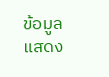ข้อมูล แสดง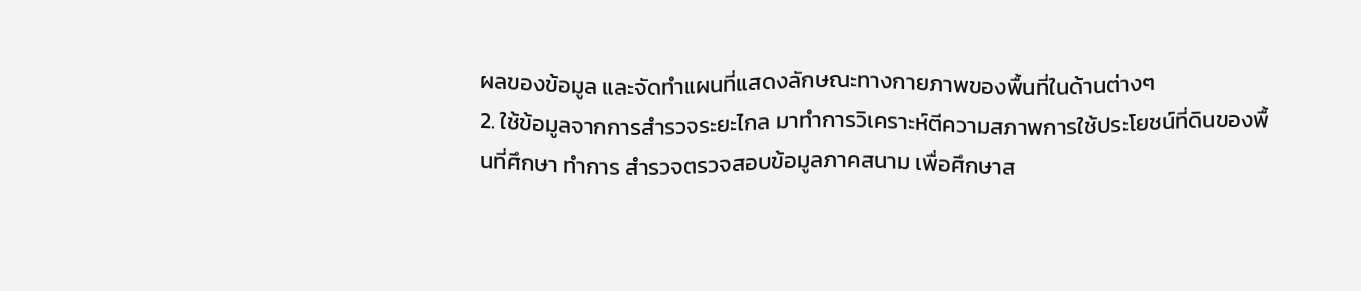ผลของข้อมูล และจัดทำแผนที่แสดงลักษณะทางกายภาพของพื้นที่ในด้านต่างๆ
2. ใช้ข้อมูลจากการสำรวจระยะไกล มาทำการวิเคราะห์ตีความสภาพการใช้ประโยชน์ที่ดินของพื้นที่ศึกษา ทำการ สำรวจตรวจสอบข้อมูลภาคสนาม เพื่อศึกษาส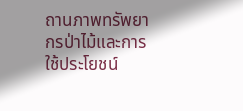ถานภาพทรัพยากรป่าไม้และการใช้ประโยชน์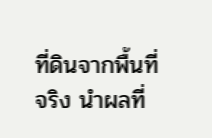ที่ดินจากพื้นที่จริง นำผลที่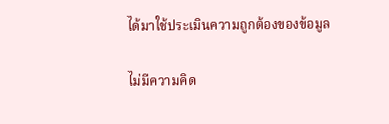ได้มาใช้ประเมินความถูกต้องของข้อมูล

ไม่มีความคิด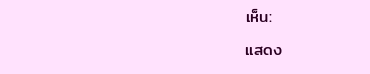เห็น:

แสดง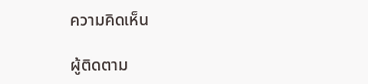ความคิดเห็น

ผู้ติดตาม